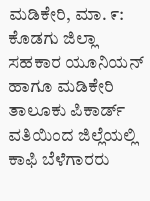ಮಡಿಕೇರಿ, ಮಾ. ೯: ಕೊಡಗು ಜಿಲ್ಲಾ ಸಹಕಾರ ಯೂನಿಯನ್ ಹಾಗೂ ಮಡಿಕೇರಿ ತಾಲೂಕು ಪಿಕಾರ್ಡ್ ವತಿಯಿಂದ ಜಿಲ್ಲೆಯಲ್ಲಿ ಕಾಫಿ ಬೆಳೆಗಾರರು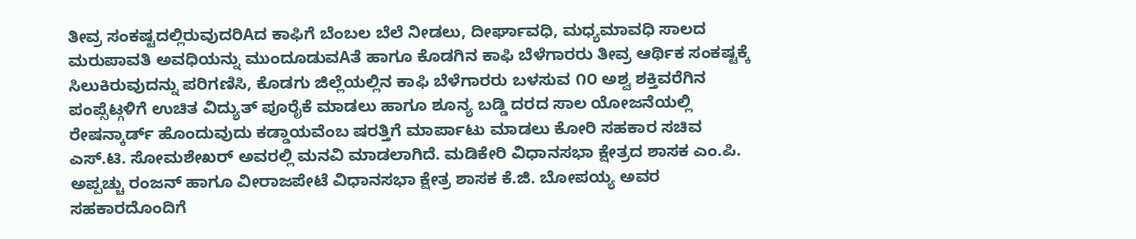ತೀವ್ರ ಸಂಕಷ್ಟದಲ್ಲಿರುವುದರಿAದ ಕಾಫಿಗೆ ಬೆಂಬಲ ಬೆಲೆ ನೀಡಲು, ದೀರ್ಘಾವಧಿ, ಮಧ್ಯಮಾವಧಿ ಸಾಲದ ಮರುಪಾವತಿ ಅವಧಿಯನ್ನು ಮುಂದೂಡುವAತೆ ಹಾಗೂ ಕೊಡಗಿನ ಕಾಫಿ ಬೆಳೆಗಾರರು ತೀವ್ರ ಆರ್ಥಿಕ ಸಂಕಷ್ಟಕ್ಕೆ ಸಿಲುಕಿರುವುದನ್ನು ಪರಿಗಣಿಸಿ, ಕೊಡಗು ಜಿಲ್ಲೆಯಲ್ಲಿನ ಕಾಫಿ ಬೆಳೆಗಾರರು ಬಳಸುವ ೧೦ ಅಶ್ವ ಶಕ್ತಿವರೆಗಿನ ಪಂಪ್ಸೆಟ್ಗಳಿಗೆ ಉಚಿತ ವಿದ್ಯುತ್ ಪೂರೈಕೆ ಮಾಡಲು ಹಾಗೂ ಶೂನ್ಯ ಬಡ್ಡಿ ದರದ ಸಾಲ ಯೋಜನೆಯಲ್ಲಿ ರೇಷನ್ಕಾರ್ಡ್ ಹೊಂದುವುದು ಕಡ್ಡಾಯವೆಂಬ ಷರತ್ತಿಗೆ ಮಾರ್ಪಾಟು ಮಾಡಲು ಕೋರಿ ಸಹಕಾರ ಸಚಿವ ಎಸ್.ಟಿ. ಸೋಮಶೇಖರ್ ಅವರಲ್ಲಿ ಮನವಿ ಮಾಡಲಾಗಿದೆ. ಮಡಿಕೇರಿ ವಿಧಾನಸಭಾ ಕ್ಷೇತ್ರದ ಶಾಸಕ ಎಂ.ಪಿ. ಅಪ್ಪಚ್ಚು ರಂಜನ್ ಹಾಗೂ ವೀರಾಜಪೇಟೆ ವಿಧಾನಸಭಾ ಕ್ಷೇತ್ರ ಶಾಸಕ ಕೆ.ಜಿ. ಬೋಪಯ್ಯ ಅವರ ಸಹಕಾರದೊಂದಿಗೆ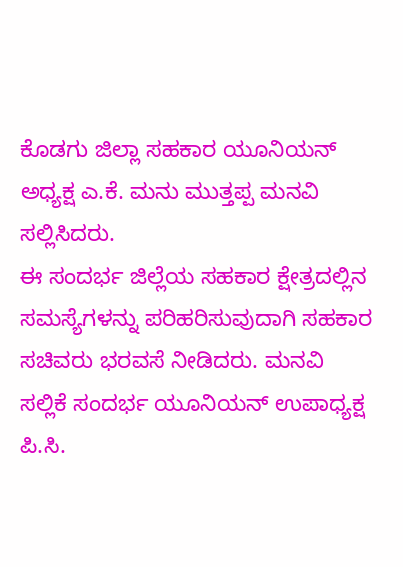ಕೊಡಗು ಜಿಲ್ಲಾ ಸಹಕಾರ ಯೂನಿಯನ್ ಅಧ್ಯಕ್ಷ ಎ.ಕೆ. ಮನು ಮುತ್ತಪ್ಪ ಮನವಿ ಸಲ್ಲಿಸಿದರು.
ಈ ಸಂದರ್ಭ ಜಿಲ್ಲೆಯ ಸಹಕಾರ ಕ್ಷೇತ್ರದಲ್ಲಿನ ಸಮಸ್ಯೆಗಳನ್ನು ಪರಿಹರಿಸುವುದಾಗಿ ಸಹಕಾರ ಸಚಿವರು ಭರವಸೆ ನೀಡಿದರು. ಮನವಿ ಸಲ್ಲಿಕೆ ಸಂದರ್ಭ ಯೂನಿಯನ್ ಉಪಾಧ್ಯಕ್ಷ ಪಿ.ಸಿ.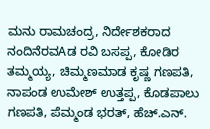ಮನು ರಾಮಚಂದ್ರ, ನಿರ್ದೇಶಕರಾದ ನಂದಿನೆರವAಡ ರವಿ ಬಸಪ್ಪ, ಕೋಡಿರ ತಮ್ಮಯ್ಯ, ಚಿಮ್ಮಣಮಾಡ ಕೃಷ್ಣ ಗಣಪತಿ, ನಾಪಂಡ ಉಮೇಶ್ ಉತ್ತಪ್ಪ, ಕೊಡಪಾಲು ಗಣಪತಿ, ಪೆಮ್ಮಂಡ ಭರತ್, ಹೆಚ್.ಎನ್.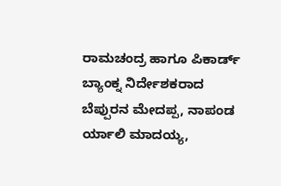ರಾಮಚಂದ್ರ ಹಾಗೂ ಪಿಕಾರ್ಡ್ ಬ್ಯಾಂಕ್ನ ನಿರ್ದೇಶಕರಾದ ಬೆಪ್ಪುರನ ಮೇದಪ್ಪ, ನಾಪಂಡ ರ್ಯಾಲಿ ಮಾದಯ್ಯ,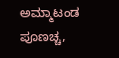ಅಮ್ಮಾಟಂಡ ಪೂಣಚ್ಚ,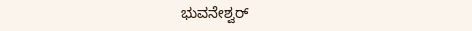ಭುವನೇಶ್ವರ್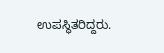ಉಪಸ್ಥಿತರಿದ್ದರು.